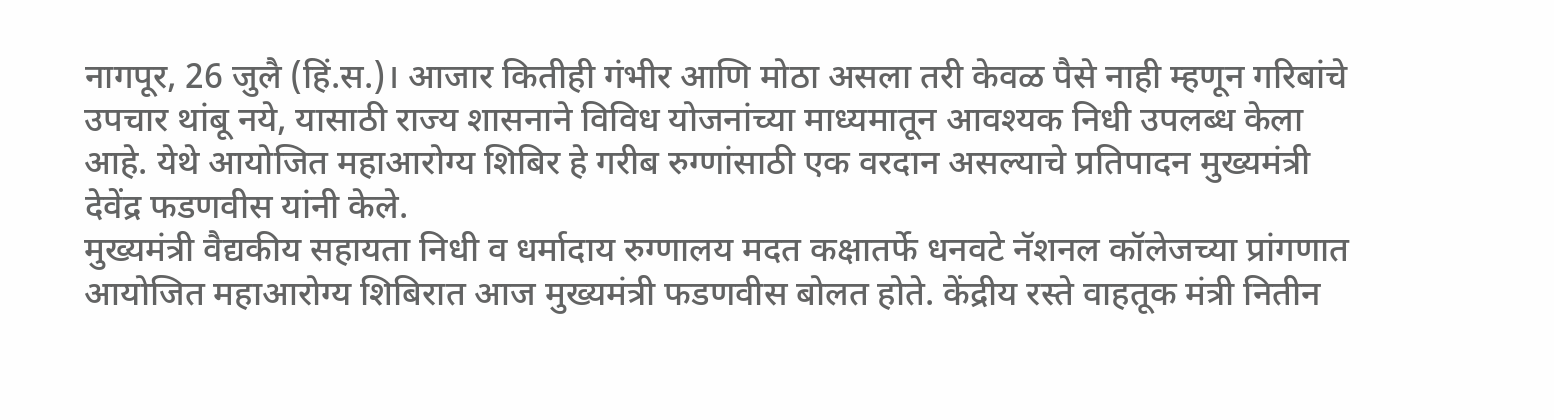नागपूर, 26 जुलै (हिं.स.)। आजार कितीही गंभीर आणि मोठा असला तरी केवळ पैसे नाही म्हणून गरिबांचे उपचार थांबू नये, यासाठी राज्य शासनाने विविध योजनांच्या माध्यमातून आवश्यक निधी उपलब्ध केला आहे. येथे आयोजित महाआरोग्य शिबिर हे गरीब रुग्णांसाठी एक वरदान असल्याचे प्रतिपादन मुख्यमंत्री देवेंद्र फडणवीस यांनी केले.
मुख्यमंत्री वैद्यकीय सहायता निधी व धर्मादाय रुग्णालय मदत कक्षातर्फे धनवटे नॅशनल कॉलेजच्या प्रांगणात आयोजित महाआरोग्य शिबिरात आज मुख्यमंत्री फडणवीस बोलत होते. केंद्रीय रस्ते वाहतूक मंत्री नितीन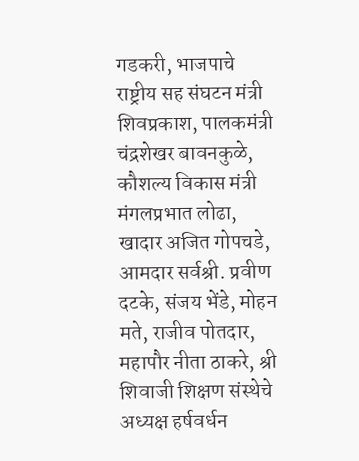गडकरी, भाजपाचे राष्ट्रीय सह संघटन मंत्री शिवप्रकाश, पालकमंत्री चंद्रशेखर बावनकुळे, कौशल्य विकास मंत्री मंगलप्रभात लोढा, खादार अजित गोपचडे, आमदार सर्वश्री. प्रवीण दटके, संजय भेंडे, मोहन मते, राजीव पोतदार, महापौर नीता ठाकरे, श्री शिवाजी शिक्षण संस्थेचे अध्यक्ष हर्षवर्धन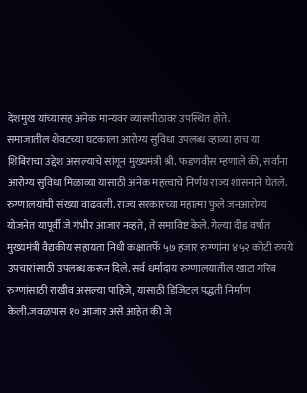देशमुख यांच्यासह अनेक मान्यवर व्यासपीठावर उपस्थित होते.
समाजातील शेवटच्या घटकाला आरोग्य सुविधा उपलब्ध व्हाव्या हाच या शिबिराचा उद्देश असल्याचे सांगून मुख्यमंत्री श्री. फडणवीस म्हणाले की, सर्वांना आरोग्य सुविधा मिळाव्या यासाठी अनेक महत्त्वाचे निर्णय राज्य शासनाने घेतले. रुग्णालयांची संख्या वाढवली. राज्य सरकारच्या महात्मा फुले जनआरोग्य योजनेत यापूर्वी जे गंभीर आजार नव्हते, ते समाविष्ट केले. गेल्या दीड वर्षात मुख्यमंत्री वैद्यकीय सहायता निधी कक्षातर्फे ५७ हजार रुग्णांना ४५२ कोटी रुपये उपचारांसाठी उपलब्ध करून दिले. सर्व धर्मादाय रुग्णालयातील खाटा गरिब रुग्णांसाठी राखीव असल्या पाहिजे, यासाठी डिजिटल पद्धती निर्माण केली.जवळपास १० आजार असे आहेत की जे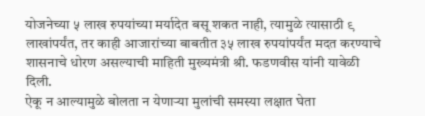योजनेच्या ५ लाख रुपयांच्या मर्यादेत बसू शकत नाही, त्यामुळे त्यासाठी ९ लाखांपर्यंत, तर काही आजारांच्या बाबतीत ३५ लाख रुपयांपर्यंत मदत करण्याचे शासनाचे धोरण असल्याची माहिती मुख्यमंत्री श्री. फडणवीस यांनी यावेळी दिली.
ऐकू न आल्यामुळे बोलता न येणाऱ्या मुलांची समस्या लक्षात घेता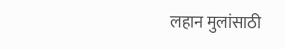लहान मुलांसाठी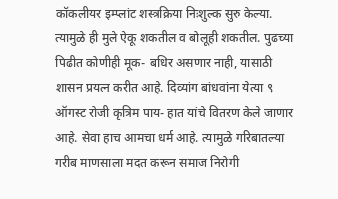कॉकलीयर इम्प्लांट शस्त्रक्रिया निःशुल्क सुरु केल्या. त्यामुळे ही मुले ऐकू शकतील व बोलूही शकतील. पुढच्या पिढीत कोणीही मूक- बधिर असणार नाही, यासाठी शासन प्रयत्न करीत आहे. दिव्यांग बांधवांना येत्या ९ ऑगस्ट रोजी कृत्रिम पाय- हात यांचे वितरण केले जाणार आहे. सेवा हाच आमचा धर्म आहे. त्यामुळे गरिबातल्या गरीब माणसाला मदत करून समाज निरोगी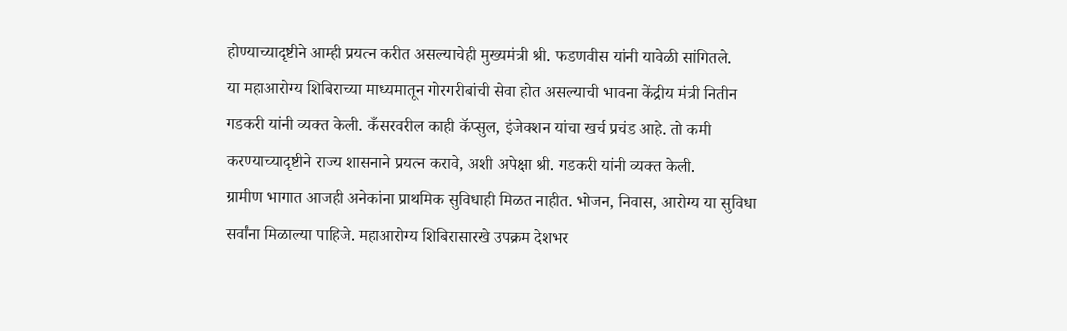होण्याच्यादृष्टीने आम्ही प्रयत्न करीत असल्याचेही मुख्यमंत्री श्री. फडणवीस यांनी यावेळी सांगितले.
या महाआरोग्य शिबिराच्या माध्यमातून गोरगरीबांची सेवा होत असल्याची भावना केंद्रीय मंत्री नितीन गडकरी यांनी व्यक्त केली. कँसरवरील काही कॅप्सुल, इंजेक्शन यांचा खर्च प्रचंड आहे. तो कमी करण्याच्यादृष्टीने राज्य शासनाने प्रयत्न करावे, अशी अपेक्षा श्री. गडकरी यांनी व्यक्त केली.
ग्रामीण भागात आजही अनेकांना प्राथमिक सुविधाही मिळत नाहीत. भोजन, निवास, आरोग्य या सुविधा सर्वांना मिळाल्या पाहिजे. महाआरोग्य शिबिरासारखे उपक्रम देशभर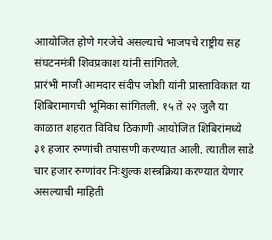आायोजित होणे गरजेचे असल्याचे भाजपचे राष्ट्रीय सह संघटनमंत्री शिवप्रकाश यांनी सांगितले.
प्रारंभी माजी आमदार संदीप जोशी यांनी प्रास्ताविकात या शिबिरामागची भूमिका सांगितली. १५ ते २२ जुलै या काळात शहरात विविध ठिकाणी आयोजित शिबिरांमध्ये ३१ हजार रुग्णांची तपासणी करण्यात आली. त्यातील साडे चार हजार रुग्णांवर निःशुल्क शस्त्रक्रिया करण्यात येणार असल्याची माहिती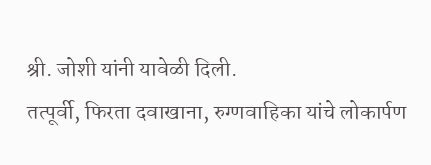श्री. जोशी यांनी यावेळी दिली.
तत्पूर्वी, फिरता दवाखाना, रुग्णवाहिका यांचे लोकार्पण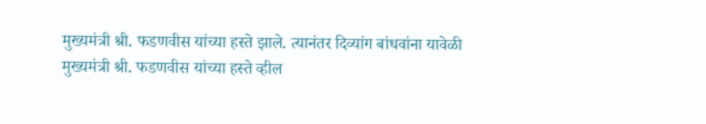मुख्यमंत्री श्री. फडणवीस यांच्या हस्ते झाले. त्यानंतर दिव्यांग बांधवांना यावेळी मुख्यमंत्री श्री. फडणवीस यांच्या हस्ते व्हील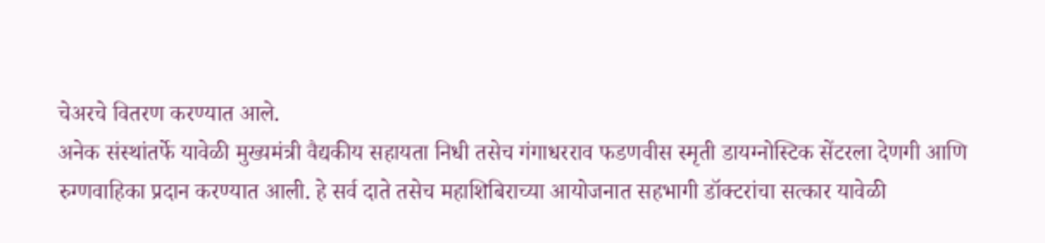चेअरचे वितरण करण्यात आले.
अनेक संस्थांतर्फे यावेळी मुख्यमंत्री वैद्यकीय सहायता निधी तसेच गंगाधरराव फडणवीस स्मृती डायग्नोस्टिक सेंटरला देणगी आणि रुग्णवाहिका प्रदान करण्यात आली. हे सर्व दाते तसेच महाशिबिराच्या आयोजनात सहभागी डॉक्टरांचा सत्कार यावेळी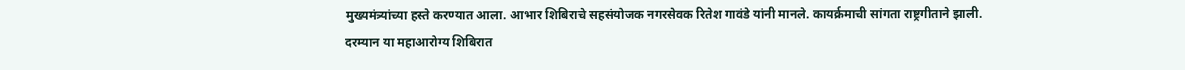मुख्यमंत्र्यांच्या हस्ते करण्यात आला. आभार शिबिराचे सहसंयोजक नगरसेवक रितेश गावंडे यांनी मानले. कायर्क्रमाची सांगता राष्ट्रगीताने झाली.
दरम्यान या महाआरोग्य शिबिरात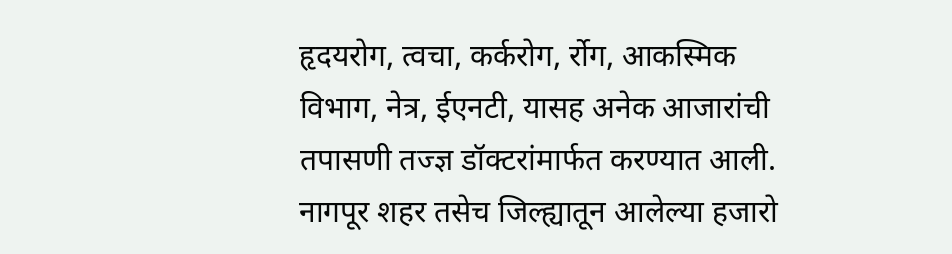हृदयरोग, त्वचा, कर्करोग, र्रोग, आकस्मिक विभाग, नेत्र, ईएनटी, यासह अनेक आजारांची तपासणी तज्ज्ञ डॉक्टरांमार्फत करण्यात आली. नागपूर शहर तसेच जिल्ह्यातून आलेल्या हजारो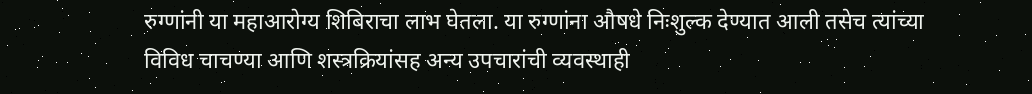रुग्णांनी या महाआरोग्य शिबिराचा लाभ घेतला. या रुग्णांना औषधे निःशुल्क देण्यात आली तसेच त्यांच्या विविध चाचण्या आणि शस्त्रक्रियांसह अन्य उपचारांची व्यवस्थाही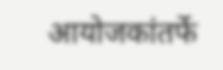आयोजकांतर्फे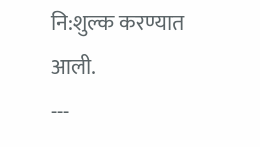नि:शुल्क करण्यात आली.
---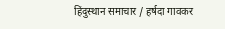हिंदुस्थान समाचार / हर्षदा गावकर